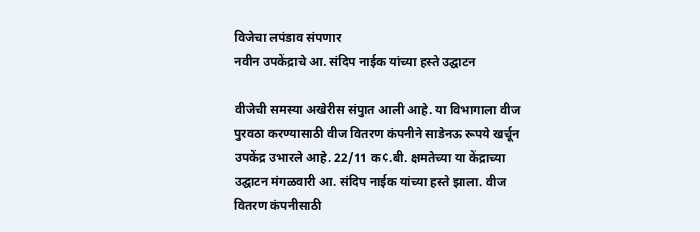विजेचा लपंडाव संपणार
नवीन उपकेंद्राचे आ. संदिप नाईक यांच्या हस्ते उद्घाटन

वीजेची समस्या अखेरीस संपुात आली आहे. या विभागाला वीज पुरवठा करण्यासाठी वीज वितरण कंपनीने साडेनऊ रूपये खर्चून उपकेंद्र उभारले आहे. 22/11 क¢.बी. क्षमतेच्या या केंद्राच्या उद्घाटन मंगळवारी आ. संदिप नाईक यांच्या हस्ते झाला. वीज वितरण कंपनीसाठी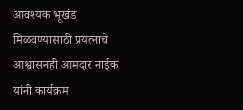आवश्यक भूखंड मिळवण्यासाठी प्रयत्नाचे आश्वासनही आमदार नाईक यांनी कार्यक्रम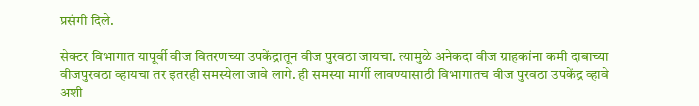प्रसंगी दिले.

सेक्टर विभागात यापूर्वी वीज वितरणच्या उपकेंद्रातून वीज पुरवठा जायचा. त्यामुळे अनेकदा वीज ग्राहकांना कमी दाबाच्या वीजपुरवठा व्हायचा तर इतरही समस्येला जावे लागे. ही समस्या मार्गी लावण्यासाठी विभागातच वीज पुरवठा उपकेंद्र व्हावे अशी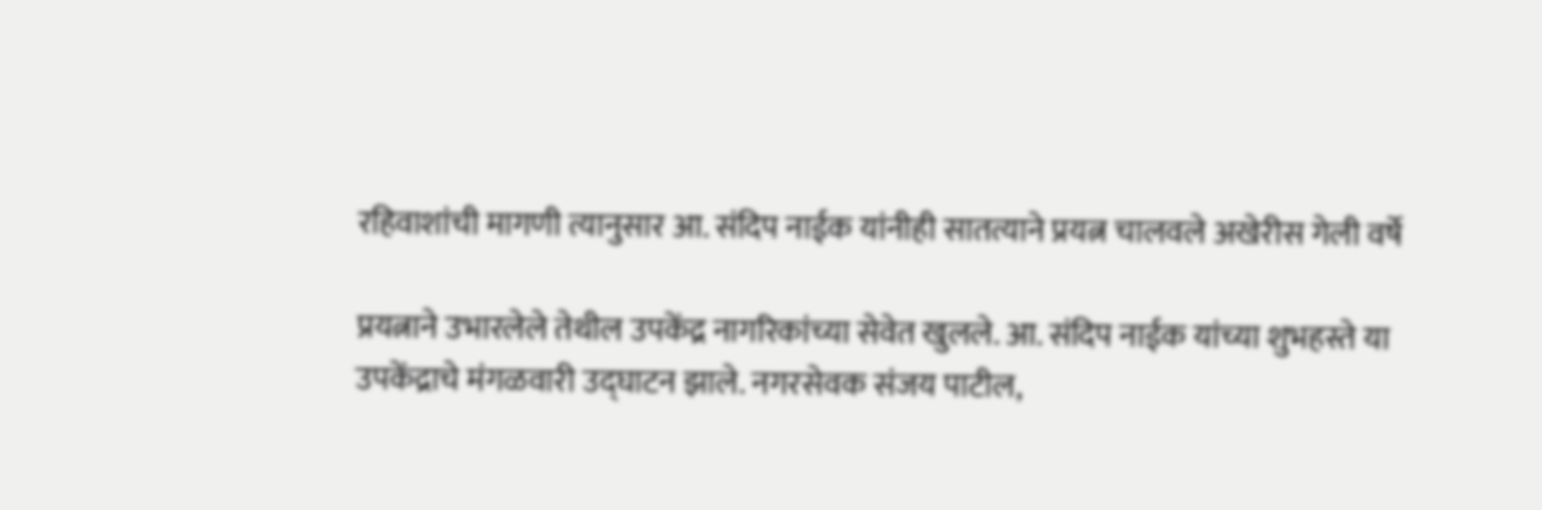रहिवाशांची मागणी त्यानुसार आ. संदिप नाईक यांनीही सातत्याने प्रयत्न चालवले अखेरीस गेली वर्षे

प्रयत्नाने उभारलेले तेथील उपकेंद्र नागरिकांच्या सेवेत खुलले. आ. संदिप नाईक यांच्या शुभहस्ते या उपकेंद्राचे मंगळवारी उद्घाटन झाले. नगरसेवक संजय पाटील,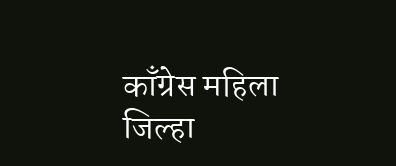काँग्रेस महिला जिल्हा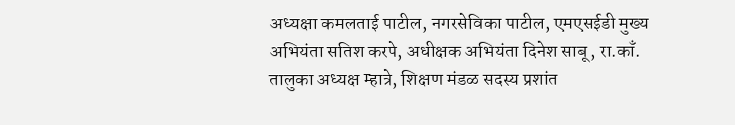अध्यक्षा कमलताई पाटील, नगरसेविका पाटील, एमएसईडी मुख्य अभियंता सतिश करपे, अधीक्षक अभियंता दिनेश साबू, रा.काँ. तालुका अध्यक्ष म्हात्रे, शिक्षण मंडळ सदस्य प्रशांत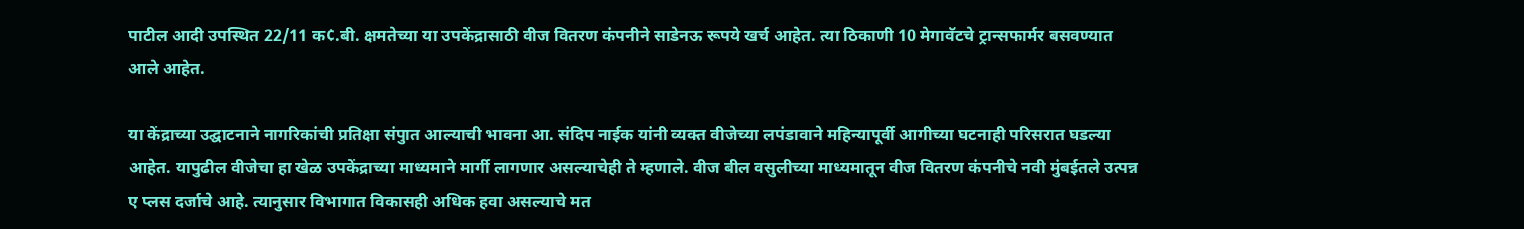पाटील आदी उपस्थित 22/11 क¢.बी. क्षमतेच्या या उपकेंद्रासाठी वीज वितरण कंपनीने साडेनऊ रूपये खर्च आहेत. त्या ठिकाणी 10 मेगावॅटचे ट्रान्सफार्मर बसवण्यात आले आहेत.

या केंद्राच्या उद्घाटनाने नागरिकांची प्रतिक्षा संपुात आल्याची भावना आ. संदिप नाईक यांनी व्यक्त वीजेच्या लपंडावाने महिन्यापूर्वी आगीच्या घटनाही परिसरात घडल्या आहेत. यापुढील वीजेचा हा खेळ उपकेंद्राच्या माध्यमाने मार्गी लागणार असल्याचेही ते म्हणाले. वीज बील वसुलीच्या माध्यमातून वीज वितरण कंपनीचे नवी मुंबईतले उत्पन्न ए प्लस दर्जाचे आहे. त्यानुसार विभागात विकासही अधिक हवा असल्याचे मत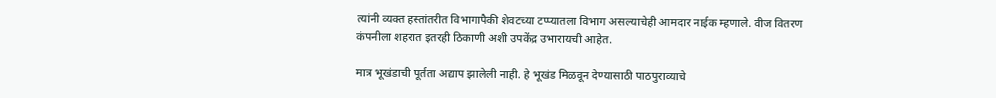त्यांनी व्यक्त हस्तांतरीत विभागापैकी शेवटच्या टप्प्यातला विभाग असल्याचेही आमदार नाईक म्हणाले. वीज वितरण कंपनीला शहरात इतरही ठिकाणी अशी उपकेंद्र उभारायची आहेत.

मात्र भूखंडाची पूर्तता अद्याप झालेली नाही. हे भूखंड मिळवून देण्यासाठी पाठपुराव्याचे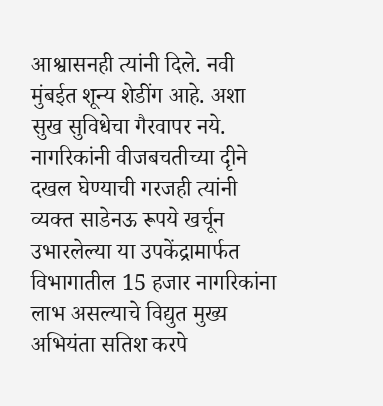आश्वासनही त्यांनी दिले. नवी मुंबईत शून्य शेडींग आहे. अशा सुख सुविधेचा गैरवापर नये. नागरिकांनी वीजबचतीच्या दृीने दखल घेण्याची गरजही त्यांनी व्यक्त साडेनऊ रूपये खर्चून उभारलेल्या या उपकेंद्रामार्फत विभागातील 15 हजार नागरिकांना लाभ असल्याचे विद्युत मुख्य अभियंता सतिश करपे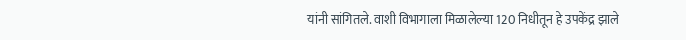यांनी सांगितले. वाशी विभागाला मिळालेल्या 120 निधीतून हे उपकेंद्र झाले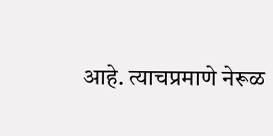आहे. त्याचप्रमाणे नेरूळ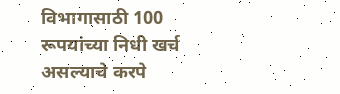विभागासाठी 100 रूपयांच्या निधी खर्च असल्याचे करपे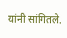यांनी सांगितले.